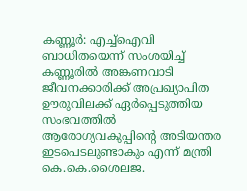കണ്ണൂര്‍: എച്ച്ഐവി ബാധിതയെന്ന് സംശയിച്ച് കണ്ണൂരില്‍ അങ്കണവാടി ജീവനക്കാരിക്ക് അപ്രഖ്യാപിത ഊരുവിലക്ക് ഏര്‍പ്പെടുത്തിയ സംഭവത്തില്‍ ആരോഗ്യവകുപ്പിന്‍റെ അടിയന്തര ഇടപെടലുണ്ടാകും എന്ന് മന്ത്രി കെ.കെ.ശൈലജ.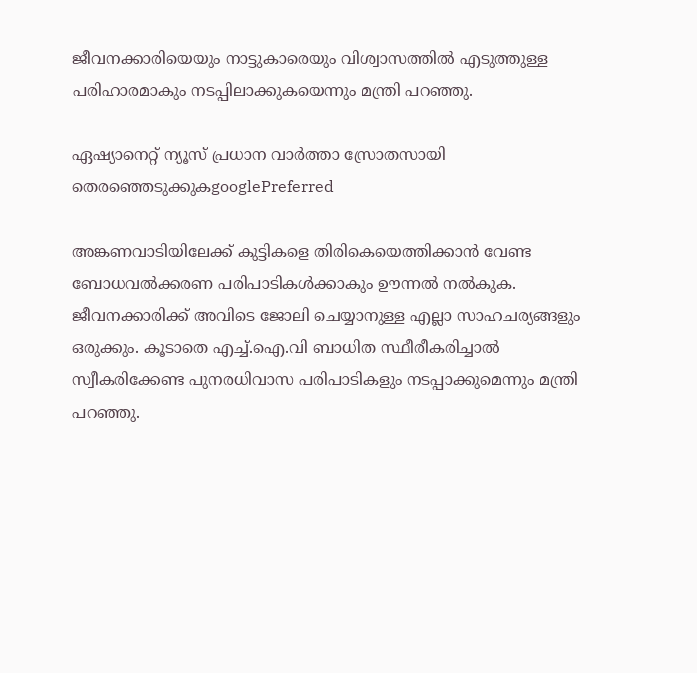ജീവനക്കാരിയെയും നാട്ടുകാരെയും വിശ്വാസത്തില്‍ എടുത്തുള്ള പരിഹാരമാകും നടപ്പിലാക്കുകയെന്നും മന്ത്രി പറഞ്ഞു.

ഏഷ്യാനെറ്റ് ന്യൂസ് പ്രധാന വാർത്താ സ്രോതസായി തെരഞ്ഞെടുക്കുകgooglePreferred

അങ്കണവാടിയിലേക്ക് കുട്ടികളെ തിരികെയെത്തിക്കാന്‍ വേണ്ട ബോധവല്‍ക്കരണ പരിപാടികള്‍ക്കാകും ഊന്നല്‍ നല്‍കുക. ജീവനക്കാരിക്ക് അവിടെ ജോലി ചെയ്യാനുള്ള എല്ലാ സാഹചര്യങ്ങളും ഒരുക്കും. കൂടാതെ എച്ച്.ഐ.വി ബാധിത സ്ഥീരീകരിച്ചാല്‍ സ്വീകരിക്കേണ്ട പുനരധിവാസ ‍പരിപാടികളും നടപ്പാക്കുമെന്നും മന്ത്രി പറഞ്ഞു.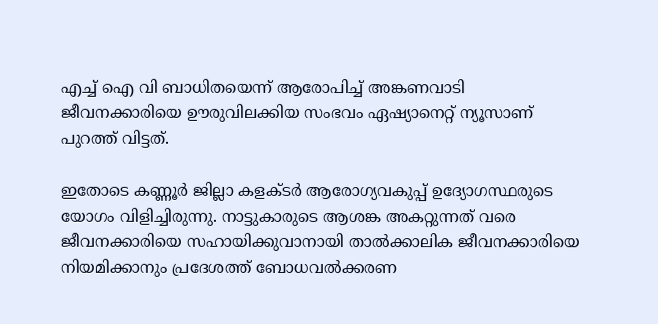എച്ച് ഐ വി ബാധിതയെന്ന് ആരോപിച്ച് അങ്കണവാടി ജീവനക്കാരിയെ ഊരുവിലക്കിയ സംഭവം ഏഷ്യാനെറ്റ് ന്യൂസാണ് പുറത്ത് വിട്ടത്.

ഇതോടെ കണ്ണൂര്‍ ജില്ലാ കളക്ടര്‍ ആരോഗ്യവകുപ്പ് ഉദ്യോഗസ്ഥരുടെ യോഗം വിളിച്ചിരുന്നു. നാട്ടുകാരുടെ ആശങ്ക അകറ്റുന്നത് വരെ ജീവനക്കാരിയെ സഹായിക്കുവാനായി താല്‍ക്കാലിക ജീവനക്കാരിയെ നിയമിക്കാനും പ്രദേശത്ത് ബോധവല്‍ക്കരണ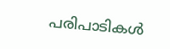പരിപാടികള്‍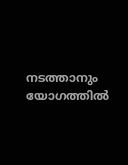നടത്താനും യോഗത്തില്‍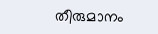തീരുമാനം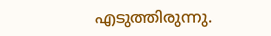എടുത്തിരുന്നു.